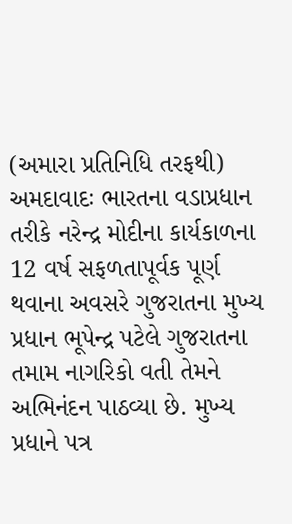(અમારા પ્રતિનિધિ તરફથી)
અમદાવાદઃ ભારતના વડાપ્રધાન તરીકે નરેન્દ્ર મોદીના કાર્યકાળના 12 વર્ષ સફળતાપૂર્વક પૂર્ણ થવાના અવસરે ગુજરાતના મુખ્ય પ્રધાન ભૂપેન્દ્ર પટેલે ગુજરાતના તમામ નાગરિકો વતી તેમને અભિનંદન પાઠવ્યા છે. મુખ્ય પ્રધાને પત્ર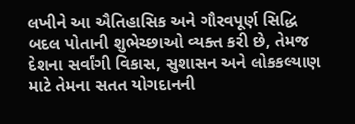લખીને આ ઐતિહાસિક અને ગૌરવપૂર્ણ સિદ્ધિ બદલ પોતાની શુભેચ્છાઓ વ્યક્ત કરી છે, તેમજ દેશના સર્વાંગી વિકાસ, સુશાસન અને લોકકલ્યાણ માટે તેમના સતત યોગદાનની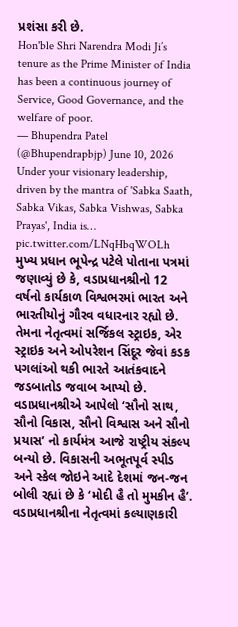પ્રશંસા કરી છે.
Hon'ble Shri Narendra Modi Ji’s tenure as the Prime Minister of India has been a continuous journey of Service, Good Governance, and the welfare of poor.
— Bhupendra Patel (@Bhupendrapbjp) June 10, 2026
Under your visionary leadership, driven by the mantra of 'Sabka Saath, Sabka Vikas, Sabka Vishwas, Sabka Prayas', India is… pic.twitter.com/LNqHbqWOLh
મુખ્ય પ્રધાન ભૂપેન્દ્ર પટેલે પોતાના પત્રમાં જણાવ્યું છે કે, વડાપ્રધાનશ્રીનો 12 વર્ષનો કાર્યકાળ વિશ્વભરમાં ભારત અને ભારતીયોનું ગૌરવ વધારનાર રહ્યો છે. તેમના નેતૃત્વમાં સર્જિકલ સ્ટ્રાઇક, એર સ્ટ્રાઇક અને ઓપરેશન સિંદૂર જેવાં કડક પગલાંઓ થકી ભારતે આતંકવાદને જડબાતોડ જવાબ આપ્યો છે. વડાપ્રધાનશ્રીએ આપેલો ‘સૌનો સાથ, સૌનો વિકાસ, સૌનો વિશ્વાસ અને સૌનો પ્રયાસ’ નો કાર્યમંત્ર આજે રાષ્ટ્રીય સંકલ્પ બન્યો છે. વિકાસની અભૂતપૂર્વ સ્પીડ અને સ્કેલ જોઇને આદે દેશમાં જન-જન બોલી રહ્યાં છે કે ‘મોદી હૈ તો મુમકીન હૈ’. વડાપ્રધાનશ્રીના નેતૃત્વમાં કલ્યાણકારી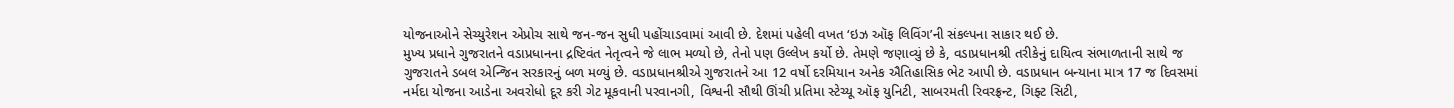યોજનાઓને સેચ્યુરેશન એપ્રોચ સાથે જન-જન સુધી પહોંચાડવામાં આવી છે. દેશમાં પહેલી વખત ‘ઇઝ ઑફ લિવિંગ’ની સંકલ્પના સાકાર થઈ છે.
મુખ્ય પ્રધાને ગુજરાતને વડાપ્રધાનના દ્રષ્ટિવંત નેતૃત્વને જે લાભ મળ્યો છે, તેનો પણ ઉલ્લેખ કર્યો છે. તેમણે જણાવ્યું છે કે, વડાપ્રધાનશ્રી તરીકેનું દાયિત્વ સંભાળતાની સાથે જ ગુજરાતને ડબલ એન્જિન સરકારનું બળ મળ્યું છે. વડાપ્રધાનશ્રીએ ગુજરાતને આ 12 વર્ષો દરમિયાન અનેક ઐતિહાસિક ભેટ આપી છે. વડાપ્રધાન બન્યાના માત્ર 17 જ દિવસમાં નર્મદા યોજના આડેના અવરોધો દૂર કરી ગેટ મૂકવાની પરવાનગી, વિશ્વની સૌથી ઊંચી પ્રતિમા સ્ટેચ્યૂ ઑફ યુનિટી, સાબરમતી રિવરફ્રન્ટ, ગિફ્ટ સિટી,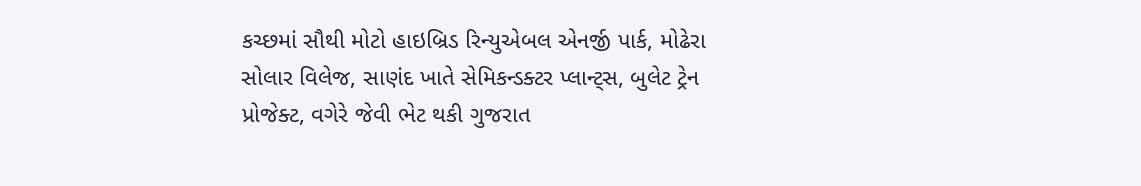કચ્છમાં સૌથી મોટો હાઇબ્રિડ રિન્યુએબલ એનર્જી પાર્ક, મોઢેરા સોલાર વિલેજ, સાણંદ ખાતે સેમિકન્ડક્ટર પ્લાન્ટ્સ, બુલેટ ટ્રેન પ્રોજેક્ટ, વગેરે જેવી ભેટ થકી ગુજરાત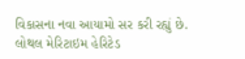વિકાસના નવા આયામો સર કરી રહ્યું છે.
લોથલ મેરિટાઇમ હેરિટેડ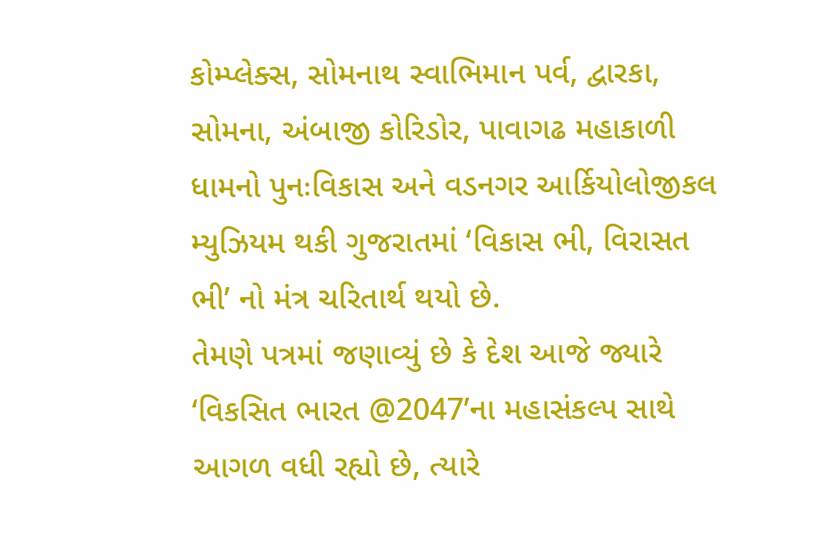કોમ્પ્લેક્સ, સોમનાથ સ્વાભિમાન પર્વ, દ્વારકા, સોમના, અંબાજી કોરિડોર, પાવાગઢ મહાકાળી ધામનો પુનઃવિકાસ અને વડનગર આર્કિયોલોજીકલ મ્યુઝિયમ થકી ગુજરાતમાં ‘વિકાસ ભી, વિરાસત ભી’ નો મંત્ર ચરિતાર્થ થયો છે.
તેમણે પત્રમાં જણાવ્યું છે કે દેશ આજે જ્યારે ‘વિકસિત ભારત @2047’ના મહાસંકલ્પ સાથે આગળ વધી રહ્યો છે, ત્યારે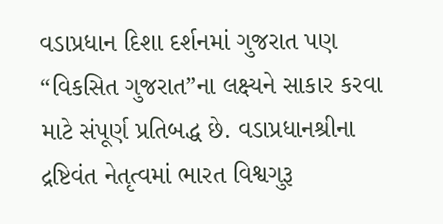વડાપ્રધાન દિશા દર્શનમાં ગુજરાત પણ “વિકસિત ગુજરાત”ના લક્ષ્યને સાકાર કરવા માટે સંપૂર્ણ પ્રતિબદ્ધ છે. વડાપ્રધાનશ્રીના દ્રષ્ટિવંત નેતૃત્વમાં ભારત વિશ્વગુરૂ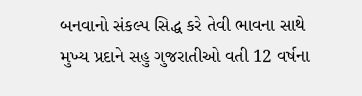બનવાનો સંકલ્પ સિદ્ધ કરે તેવી ભાવના સાથે મુખ્ય પ્રદાને સહુ ગુજરાતીઓ વતી 12 વર્ષના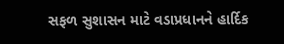સફળ સુશાસન માટે વડાપ્રધાનને હાર્દિક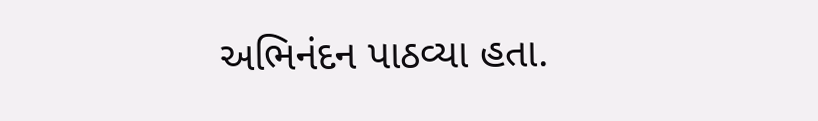અભિનંદન પાઠવ્યા હતા.